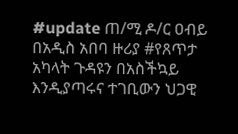#update ጠ/ሚ ዶ/ር ዐብይ በአዲስ አበባ ዙሪያ #የጸጥታ አካላት ጉዳዩን በአስችኳይ እንዲያጣሩና ተገቢውን ህጋዊ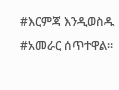#እርምጃ እንዲወስዱ #አመራር ሰጥተዋል።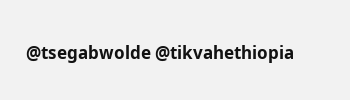@tsegabwolde @tikvahethiopia